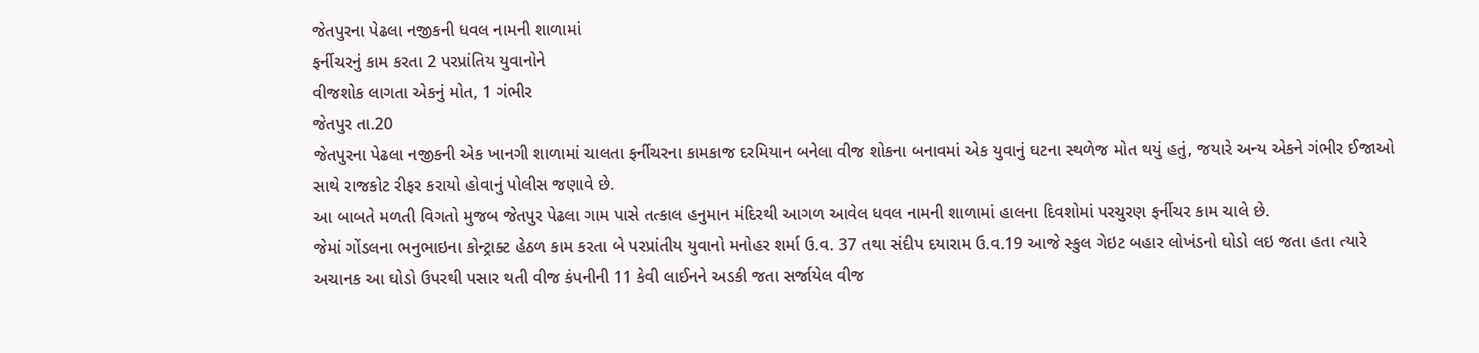જેતપુરના પેઢલા નજીકની ધવલ નામની શાળામાં
ફર્નીચરનું કામ કરતા 2 પરપ્રાંતિય યુવાનોને
વીજશોક લાગતા એકનું મોત, 1 ગંભીર
જેતપુર તા.20
જેતપુરના પેઢલા નજીકની એક ખાનગી શાળામાં ચાલતા ફર્નીચરના કામકાજ દરમિયાન બનેલા વીજ શોકના બનાવમાં એક યુવાનું ઘટના સ્થળેજ મોત થયું હતું, જયારે અન્ય એકને ગંભીર ઈજાઓ સાથે રાજકોટ રીફર કરાયો હોવાનું પોલીસ જણાવે છે.
આ બાબતે મળતી વિગતો મુજબ જેતપુર પેઢલા ગામ પાસે તત્કાલ હનુમાન મંદિરથી આગળ આવેલ ધવલ નામની શાળામાં હાલના દિવશોમાં પરચુરણ ફર્નીચર કામ ચાલે છે.
જેમાં ગોંડલના ભનુભાઇના કોન્ટ્રાક્ટ હેઠળ કામ કરતા બે પરપ્રાંતીય યુવાનો મનોહર શર્મા ઉ.વ. 37 તથા સંદીપ દયારામ ઉ.વ.19 આજે સ્કુલ ગેઇટ બહાર લોખંડનો ઘોડો લઇ જતા હતા ત્યારે અચાનક આ ઘોડો ઉપરથી પસાર થતી વીજ કંપનીની 11 કેવી લાઈનને અડકી જતા સર્જાયેલ વીજ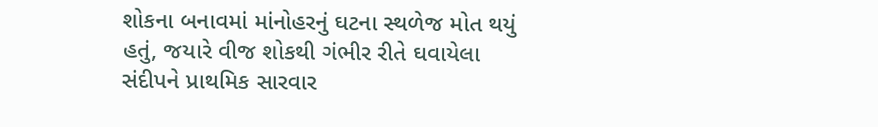શોકના બનાવમાં માંનોહરનું ઘટના સ્થળેજ મોત થયું હતું, જયારે વીજ શોકથી ગંભીર રીતે ઘવાયેલા સંદીપને પ્રાથમિક સારવાર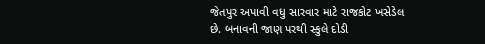જેતપુર અપાવી વધુ સારવાર માટે રાજકોટ ખસેડેલ છે. બનાવની જાણ પરથી સ્કુલે દોડી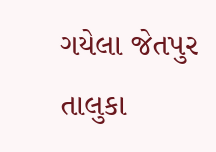ગયેલા જેતપુર તાલુકા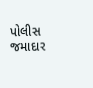પોલીસ જમાદાર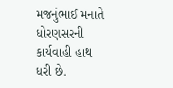મજનુંભાઈ મનાતે ધોરણસરની કાર્યવાહી હાથ ધરી છે.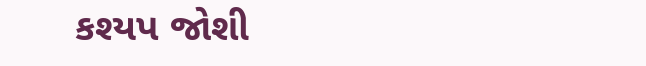કશ્યપ જોશી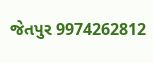જેતપુર 9974262812